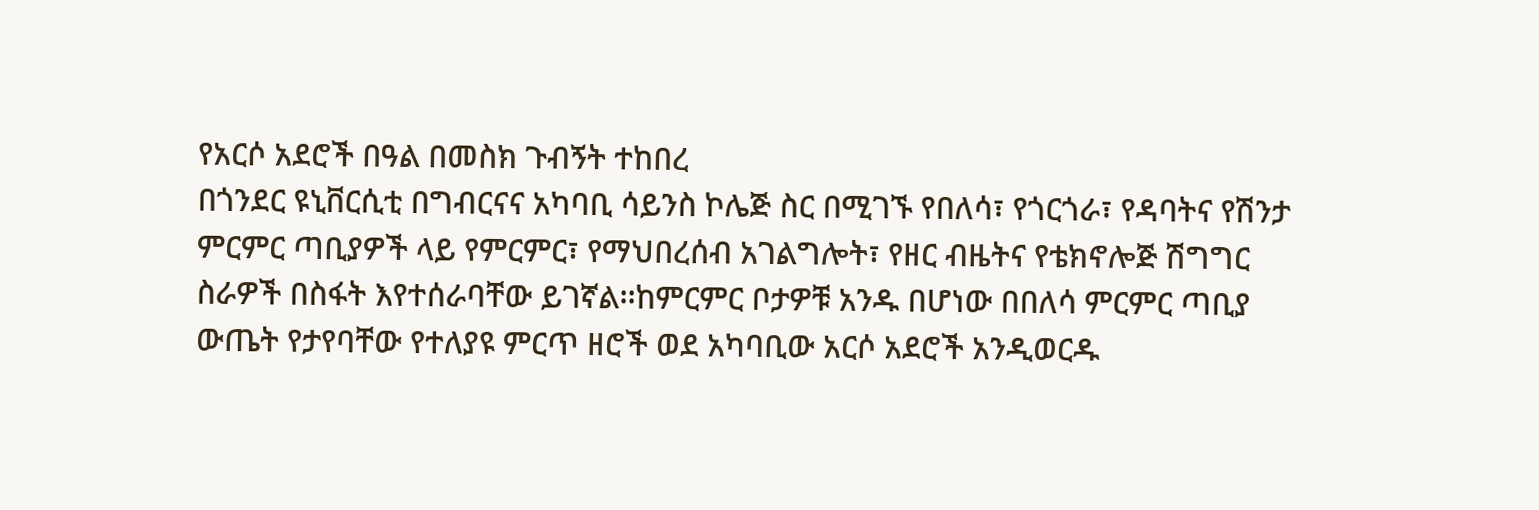የአርሶ አደሮች በዓል በመስክ ጉብኝት ተከበረ
በጎንደር ዩኒቨርሲቲ በግብርናና አካባቢ ሳይንስ ኮሌጅ ስር በሚገኙ የበለሳ፣ የጎርጎራ፣ የዳባትና የሽንታ ምርምር ጣቢያዎች ላይ የምርምር፣ የማህበረሰብ አገልግሎት፣ የዘር ብዜትና የቴክኖሎጅ ሽግግር ስራዎች በስፋት እየተሰራባቸው ይገኛል፡፡ከምርምር ቦታዎቹ አንዱ በሆነው በበለሳ ምርምር ጣቢያ ውጤት የታየባቸው የተለያዩ ምርጥ ዘሮች ወደ አካባቢው አርሶ አደሮች አንዲወርዱ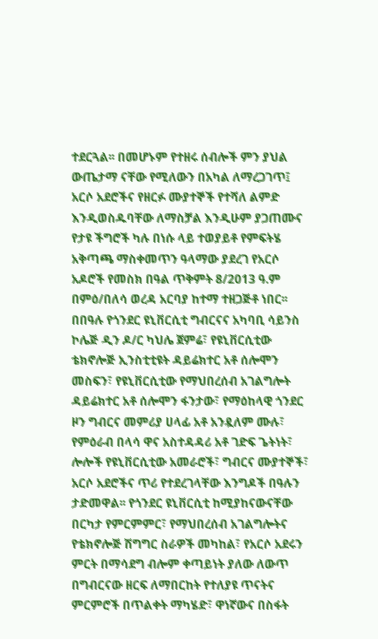ተደርጓል፡፡ በመሆኑም የተዘሩ ሰብሎች ምን ያህል ውጤታማ ናቸው የሚለውን በአካል ለማረጋገጥ፤ አርሶ አደሮችና የዘርፉ ሙያተኞች የተሻለ ልምድ እንዲወስዱባቸው ለማስቻል እንዲሁም ያጋጠሙና የታዩ ችግሮች ካሉ በነሱ ላይ ተወያይቶ የምፍትሄ አቅጣጫ ማስቀመጥን ዓላማው ያደረገ የአርሶ አዶሮች የመስክ በዓል ጥቅምት 8/2013 ዓ.ም በምዕ/በለሳ ወረዳ አርባያ ከተማ ተዘጋጅቶ ነበር፡፡በበዓሉ የጎንደር ዩኒቨርሲቲ ግብርናና አካባቢ ሳይንስ ኮሌጅ ዲን ዶ/ር ካህሌ ጀምሬ፣ የዩኒቨርሲቲው ቴክኖሎጅ ኢንስቲቲዩት ዳይሬክተር አቶ ሰሎሞን መስፍን፣ የዩኒቨርሲቲው የማህበረሰብ አገልግሎት ዳይሬክተር አቶ ሰሎሞን ፋንታው፣ የማዕከላዊ ጎንደር ዞን ግብርና መምሪያ ሀላፊ አቶ አንዷለም ሙሉ፣ የምዕራብ በላሳ ዋና አስተዳዳሪ አቶ ገድፍ ጌትነት፣ ሎሎች የዩኒቨርሲቲው አመራሮች፣ ግብርና ሙያተኞች፣ አርሶ አደሮችና ጥሪ የተደረገላቸው እንግዶች በዓሉን ታድመዋል፡፡ የጎንደር ዩኒቨርሲቲ ከሚያከናውናቸው በርካታ የምርምምር፣ የማህበረሰብ አገልግሎትና የቴክኖሎጅ ሽግግር ስራዎች መካከል፣ የአርሶ አደሩን ምርት በማሳደግ ብሎም ቀጣይነት ያለው ለውጥ በግብርናው ዘርፍ ለማበርከት የተለያዩ ጥናትና ምርምሮች በጥልቀት ማካሄድ፣ ዋነኛውና በስፋት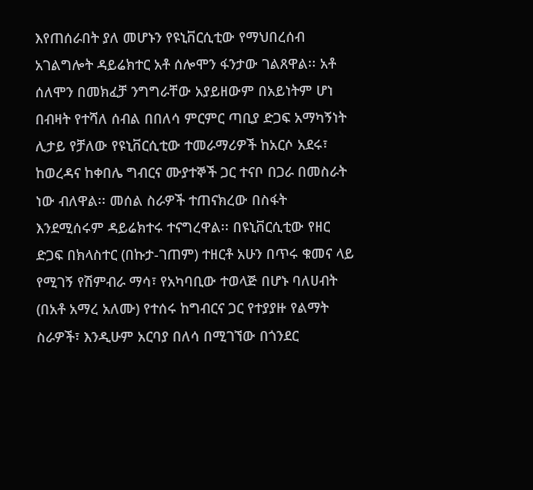እየጠሰራበት ያለ መሆኑን የዩኒቨርሲቲው የማህበረሰብ አገልግሎት ዳይሬክተር አቶ ሰሎሞን ፋንታው ገልጸዋል፡፡ አቶ ሰለሞን በመክፈቻ ንግግራቸው አያይዘውም በአይነትም ሆነ በብዛት የተሻለ ሰብል በበለሳ ምርምር ጣቢያ ድጋፍ አማካኝነት ሊታይ የቻለው የዩኒቨርሲቲው ተመራማሪዎች ከአርሶ አደሩ፣ ከወረዳና ከቀበሌ ግብርና ሙያተኞች ጋር ተናቦ በጋራ በመስራት ነው ብለዋል፡፡ መሰል ስራዎች ተጠናክረው በስፋት እንደሚሰሩም ዳይሬክተሩ ተናግረዋል፡፡ በዩኒቨርሲቲው የዘር ድጋፍ በክላስተር (በኩታ-ገጠም) ተዘርቶ አሁን በጥሩ ቁመና ላይ የሚገኝ የሽምብራ ማሳ፣ የአካባቢው ተወላጅ በሆኑ ባለሀብት (በአቶ አማረ አለሙ) የተሰሩ ከግብርና ጋር የተያያዙ የልማት ስራዎች፣ እንዲሁም አርባያ በለሳ በሚገኘው በጎንደር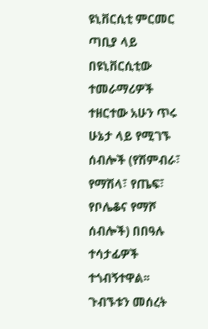ዩኒቨርሲቲ ምርመር ጣቢያ ላይ በዩኒቨርሲቲው ተመራማሪዎች ተዘርተው አሁን ጥሩ ሁኔታ ላይ የሚገኙ ሰብሎች (የሽምብራ፣ የማሽላ፣ የጤፍ፣ የቦሌቆና የማሾ ሰብሎች) በበዓሉ ተሳታፊዎች ተጎብኝተዋል፡፡ ጉብኙቱን መሰረት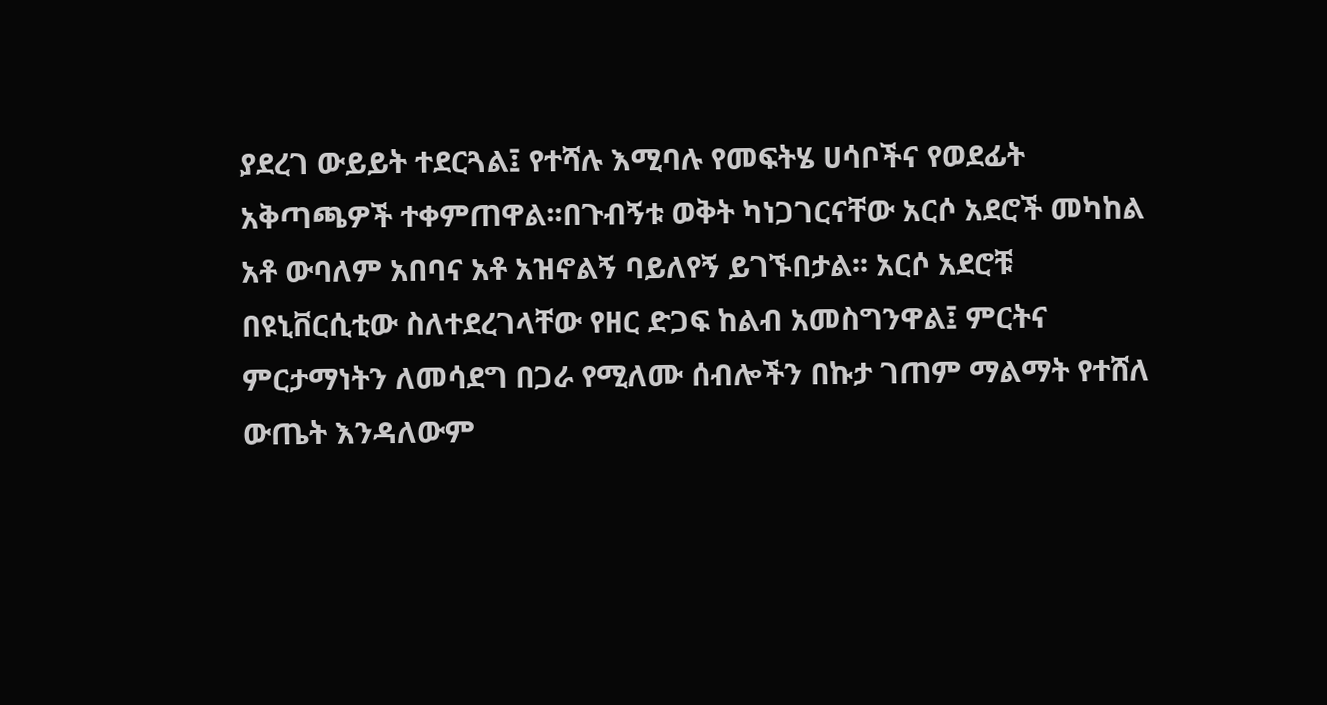ያደረገ ውይይት ተደርጓል፤ የተሻሉ እሚባሉ የመፍትሄ ሀሳቦችና የወደፊት አቅጣጫዎች ተቀምጠዋል፡፡በጉብኝቱ ወቅት ካነጋገርናቸው አርሶ አደሮች መካከል አቶ ውባለም አበባና አቶ አዝኖልኝ ባይለየኝ ይገኙበታል፡፡ አርሶ አደሮቹ በዩኒቨርሲቲው ስለተደረገላቸው የዘር ድጋፍ ከልብ አመስግንዋል፤ ምርትና ምርታማነትን ለመሳደግ በጋራ የሚለሙ ሰብሎችን በኩታ ገጠም ማልማት የተሸለ ውጤት እንዳለውም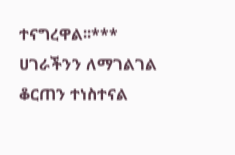ተናግረዋል፡፡***
ሀገራችንን ለማገልገል ቆርጠን ተነስተናል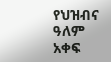የህዝብና ዓለም አቀፍ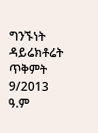ግንኙነት ዳይሬክቶሬት
ጥቅምት 9/2013 ዓ.ም